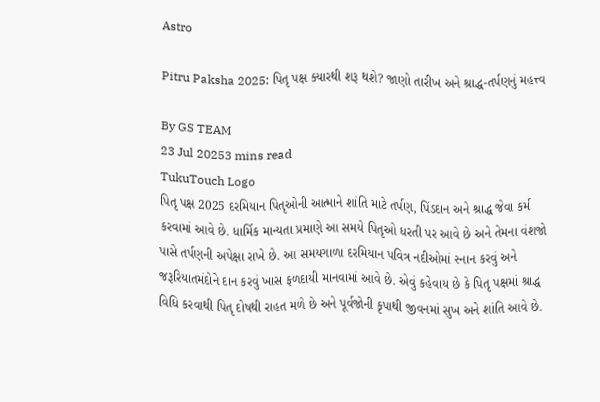Astro

Pitru Paksha 2025: પિતૃ પક્ષ ક્યારથી શરૂ થશે? જાણો તારીખ અને શ્રાદ્ધ-તર્પણનું મહત્ત્વ

By GS TEAM
23 Jul 20253 mins read
TukuTouch Logo
પિતૃ પક્ષ 2025 દરમિયાન પિતૃઓની આત્માને શાંતિ માટે તર્પણ, પિંડદાન અને શ્રાદ્ધ જેવા કર્મ કરવામાં આવે છે. ધાર્મિક માન્યતા પ્રમાણે આ સમયે પિતૃઓ ધરતી પર આવે છે અને તેમના વંશજો પાસે તર્પણની અપેક્ષા રાખે છે. આ સમયગાળા દરમિયાન પવિત્ર નદીઓમાં સ્નાન કરવું અને જરૂરિયાતમંદોને દાન કરવું ખાસ ફળદાયી માનવામાં આવે છે. એવું કહેવાય છે કે પિતૃ પક્ષમાં શ્રાદ્ધ વિધિ કરવાથી પિતૃ દોષથી રાહત મળે છે અને પૂર્વજોની કૃપાથી જીવનમાં સુખ અને શાંતિ આવે છે.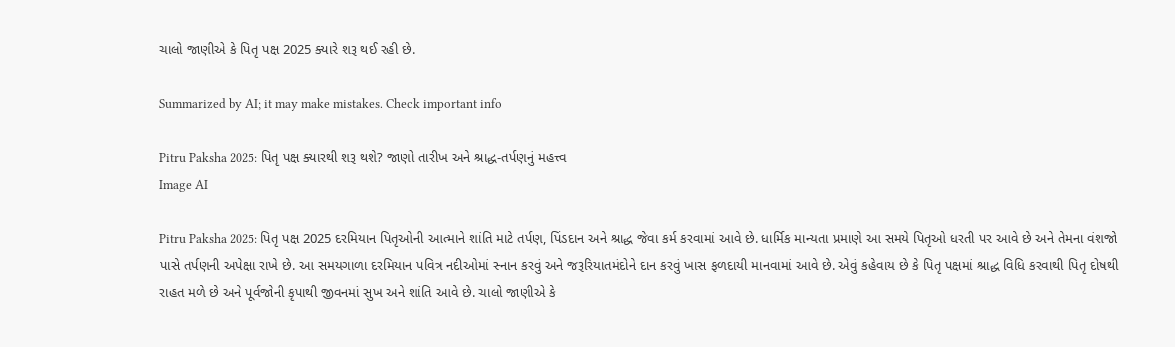ચાલો જાણીએ કે પિતૃ પક્ષ 2025 ક્યારે શરૂ થઈ રહી છે.

Summarized by AI; it may make mistakes. Check important info

Pitru Paksha 2025: પિતૃ પક્ષ ક્યારથી શરૂ થશે? જાણો તારીખ અને શ્રાદ્ધ-તર્પણનું મહત્ત્વ
Image AI

Pitru Paksha 2025: પિતૃ પક્ષ 2025 દરમિયાન પિતૃઓની આત્માને શાંતિ માટે તર્પણ, પિંડદાન અને શ્રાદ્ધ જેવા કર્મ કરવામાં આવે છે. ધાર્મિક માન્યતા પ્રમાણે આ સમયે પિતૃઓ ધરતી પર આવે છે અને તેમના વંશજો પાસે તર્પણની અપેક્ષા રાખે છે. આ સમયગાળા દરમિયાન પવિત્ર નદીઓમાં સ્નાન કરવું અને જરૂરિયાતમંદોને દાન કરવું ખાસ ફળદાયી માનવામાં આવે છે. એવું કહેવાય છે કે પિતૃ પક્ષમાં શ્રાદ્ધ વિધિ કરવાથી પિતૃ દોષથી રાહત મળે છે અને પૂર્વજોની કૃપાથી જીવનમાં સુખ અને શાંતિ આવે છે. ચાલો જાણીએ કે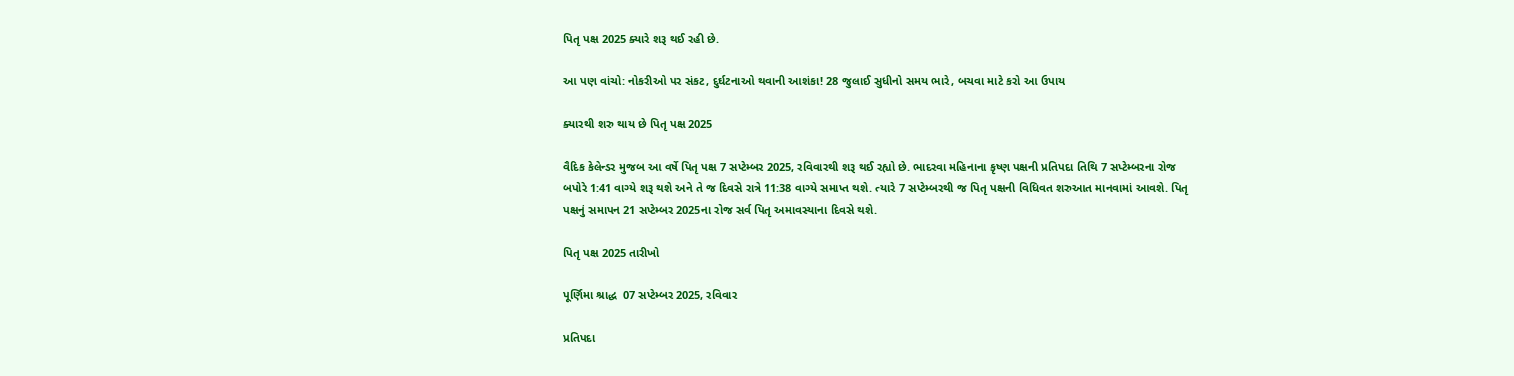પિતૃ પક્ષ 2025 ક્યારે શરૂ થઈ રહી છે.

આ પણ વાંચો: નોકરીઓ પર સંકટ, દુર્ઘટનાઓ થવાની આશંકા! 28 જુલાઈ સુધીનો સમય ભારે, બચવા માટે કરો આ ઉપાય

ક્યારથી શરુ થાય છે પિતૃ પક્ષ 2025

વૈદિક કેલેન્ડર મુજબ આ વર્ષે પિતૃ પક્ષ 7 સપ્ટેમ્બર 2025, રવિવારથી શરૂ થઈ રહ્યો છે. ભાદરવા મહિનાના કૃષ્ણ પક્ષની પ્રતિપદા તિથિ 7 સપ્ટેમ્બરના રોજ બપોરે 1:41 વાગ્યે શરૂ થશે અને તે જ દિવસે રાત્રે 11:38 વાગ્યે સમાપ્ત થશે. ત્યારે 7 સપ્ટેમ્બરથી જ પિતૃ પક્ષની વિધિવત શરુઆત માનવામાં આવશે. પિતૃ પક્ષનું સમાપન 21 સપ્ટેમ્બર 2025ના રોજ સર્વ પિતૃ અમાવસ્યાના દિવસે થશે.

પિતૃ પક્ષ 2025 તારીખો

પૂર્ણિમા શ્રાદ્ધ  07 સપ્ટેમ્બર 2025, રવિવાર

પ્રતિપદા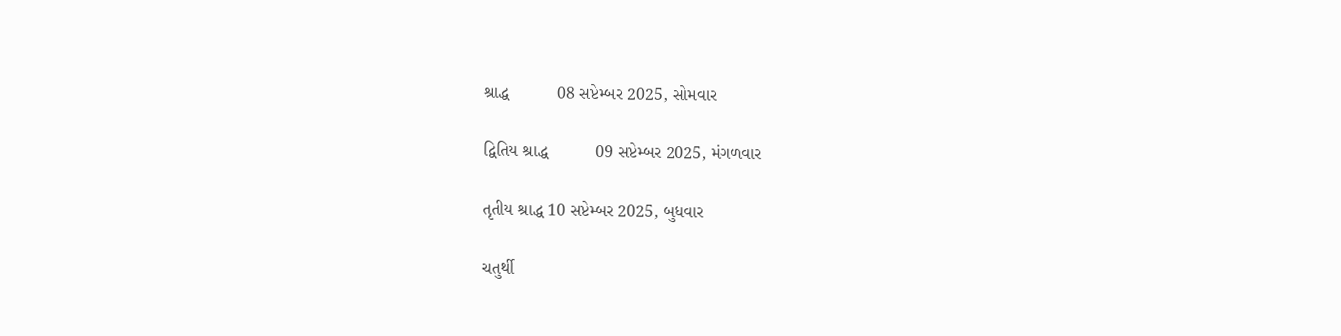શ્રાદ્ધ          08 સપ્ટેમ્બર 2025, સોમવાર

દ્વિતિય શ્રાદ્ધ          09 સપ્ટેમ્બર 2025, મંગળવાર

તૃતીય શ્રાદ્ધ 10 સપ્ટેમ્બર 2025, બુધવાર

ચતુર્થી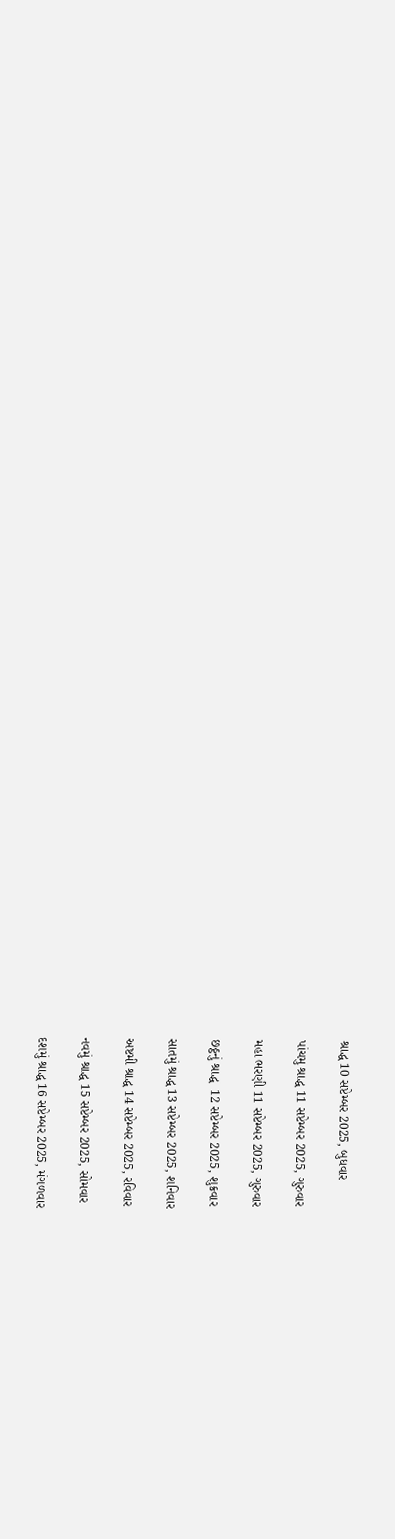શ્રાદ્ધ 10 સપ્ટેમ્બર 2025, બુધવાર

પાંચમુ શ્રાદ્ધ 11 સપ્ટેમ્બર 2025, ગુરુવાર

મહા ભરણી 11 સપ્ટેમ્બર 2025, ગુરુવાર

છઠ્ઠનું શ્રાદ્ધ  12 સપ્ટેમ્બર 2025, શુક્રવાર

સાતમું શ્રાદ્ધ 13 સપ્ટેમ્બર 2025, શનિવાર

અષ્ટમી શ્રાદ્ધ 14 સપ્ટેમ્બર 2025, રવિવાર

નવમું શ્રાદ્ધ 15 સપ્ટેમ્બર 2025, સોમવાર

દશમું શ્રાદ્ધ 16 સપ્ટેમ્બર 2025, મંગળવાર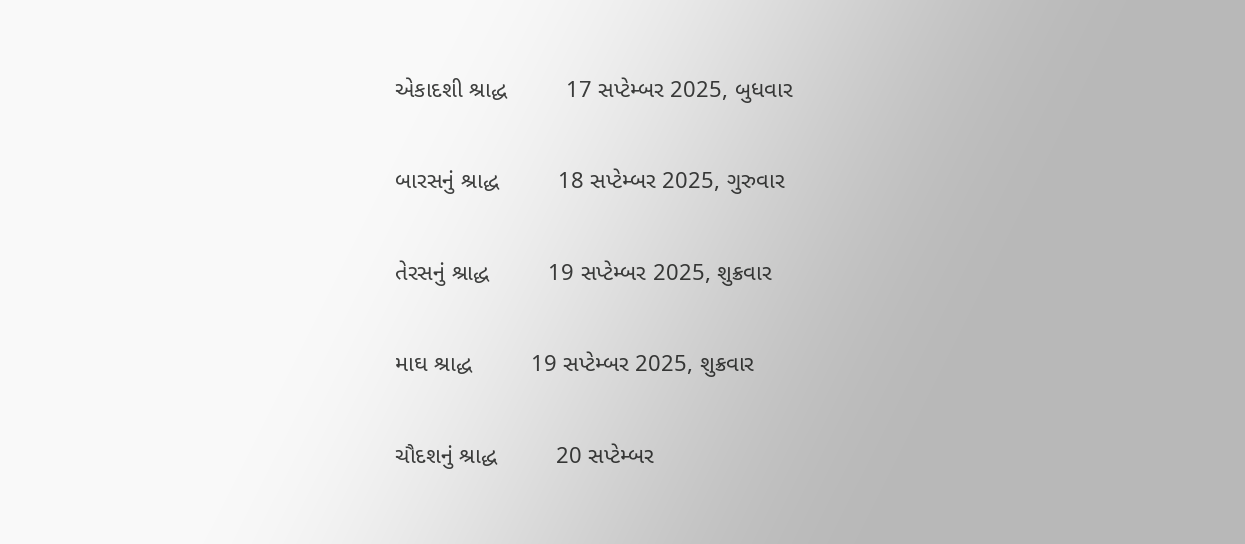એકાદશી શ્રાદ્ધ         17 સપ્ટેમ્બર 2025, બુધવાર

બારસનું શ્રાદ્ધ         18 સપ્ટેમ્બર 2025, ગુરુવાર

તેરસનું શ્રાદ્ધ         19 સપ્ટેમ્બર 2025, શુક્રવાર

માઘ શ્રાદ્ધ         19 સપ્ટેમ્બર 2025, શુક્રવાર

ચૌદશનું શ્રાદ્ધ         20 સપ્ટેમ્બર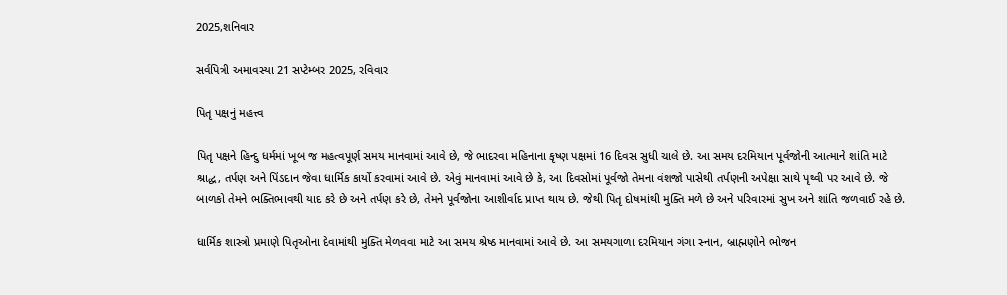2025,શનિવાર

સર્વપિત્રી અમાવસ્યા 21 સપ્ટેમ્બર 2025, રવિવાર

પિતૃ પક્ષનું મહત્ત્વ

પિતૃ પક્ષને હિન્દુ ધર્મમાં ખૂબ જ મહત્વપૂર્ણ સમય માનવામાં આવે છે, જે ભાદરવા મહિનાના કૃષ્ણ પક્ષમાં 16 દિવસ સુધી ચાલે છે. આ સમય દરમિયાન પૂર્વજોની આત્માને શાંતિ માટે શ્રાદ્ધ, તર્પણ અને પિંડદાન જેવા ધાર્મિક કાર્યો કરવામાં આવે છે. એવું માનવામાં આવે છે કે, આ દિવસોમાં પૂર્વજો તેમના વંશજો પાસેથી તર્પણની અપેક્ષા સાથે પૃથ્વી પર આવે છે. જે બાળકો તેમને ભક્તિભાવથી યાદ કરે છે અને તર્પણ કરે છે, તેમને પૂર્વજોના આશીર્વાદ પ્રાપ્ત થાય છે. જેથી પિતૃ દોષમાંથી મુક્તિ મળે છે અને પરિવારમાં સુખ અને શાંતિ જળવાઈ રહે છે.

ધાર્મિક શાસ્ત્રો પ્રમાણે પિતૃઓના દેવામાંથી મુક્તિ મેળવવા માટે આ સમય શ્રેષ્ઠ માનવામાં આવે છે. આ સમયગાળા દરમિયાન ગંગા સ્નાન, બ્રાહ્મણોને ભોજન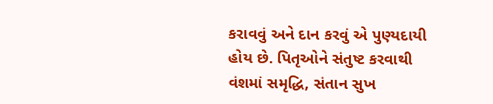કરાવવું અને દાન કરવું એ પુણ્યદાયી હોય છે. પિતૃઓને સંતુષ્ટ કરવાથી વંશમાં સમૃદ્ધિ, સંતાન સુખ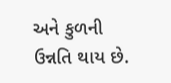અને કુળની ઉન્નતિ થાય છે.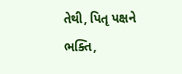તેથી, પિતૃ પક્ષને ભક્તિ,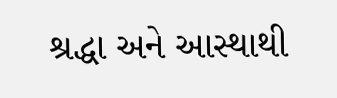શ્રદ્ધા અને આસ્થાથી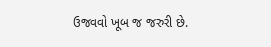ઉજવવો ખૂબ જ જરુરી છે.